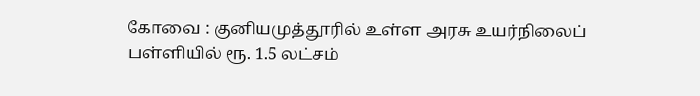கோவை : குனியமுத்தூரில் உள்ள அரசு உயர்நிலைப் பள்ளியில் ரூ. 1.5 லட்சம்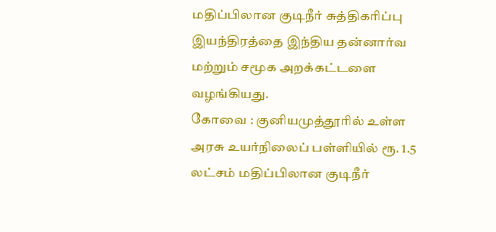மதிப்பிலான குடிநீர் சுத்திகரிப்பு இயந்திரத்தை இந்திய தன்னார்வ மற்றும் சமூக அறக்கட்டளை வழங்கியது.
கோவை : குனியமுத்தூரில் உள்ள அரசு உயர்நிலைப் பள்ளியில் ரூ. 1.5 லட்சம் மதிப்பிலான குடிநீர்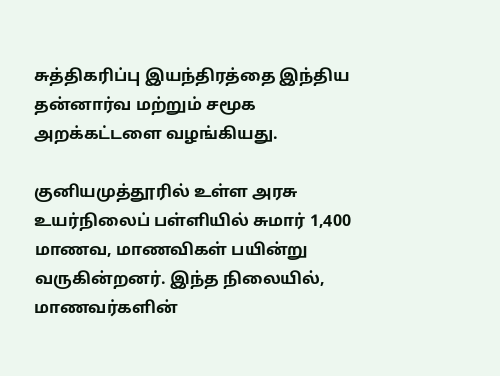சுத்திகரிப்பு இயந்திரத்தை இந்திய தன்னார்வ மற்றும் சமூக அறக்கட்டளை வழங்கியது.

குனியமுத்தூரில் உள்ள அரசு உயர்நிலைப் பள்ளியில் சுமார் 1,400 மாணவ, மாணவிகள் பயின்று வருகின்றனர். இந்த நிலையில், மாணவர்களின்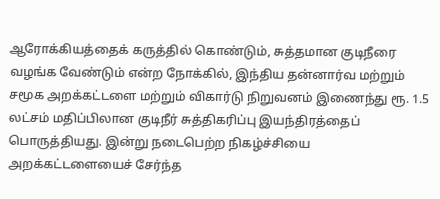ஆரோக்கியத்தைக் கருத்தில் கொண்டும், சுத்தமான குடிநீரை வழங்க வேண்டும் என்ற நோக்கில், இந்திய தன்னார்வ மற்றும் சமூக அறக்கட்டளை மற்றும் விகார்டு நிறுவனம் இணைந்து ரூ. 1.5 லட்சம் மதிப்பிலான குடிநீர் சுத்திகரிப்பு இயந்திரத்தைப் பொருத்தியது. இன்று நடைபெற்ற நிகழ்ச்சியை அறக்கட்டளையைச் சேர்ந்த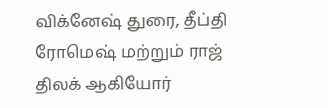விக்னேஷ் துரை, தீப்தி ரோமெஷ் மற்றும் ராஜ் திலக் ஆகியோர்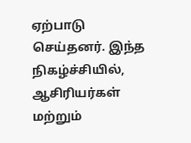ஏற்பாடு செய்தனர். இந்த நிகழ்ச்சியில், ஆசிரியர்கள் மற்றும்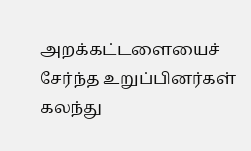அறக்கட்டளையைச் சேர்ந்த உறுப்பினர்கள் கலந்து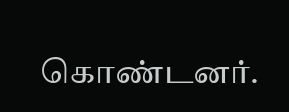கொண்டனர்.